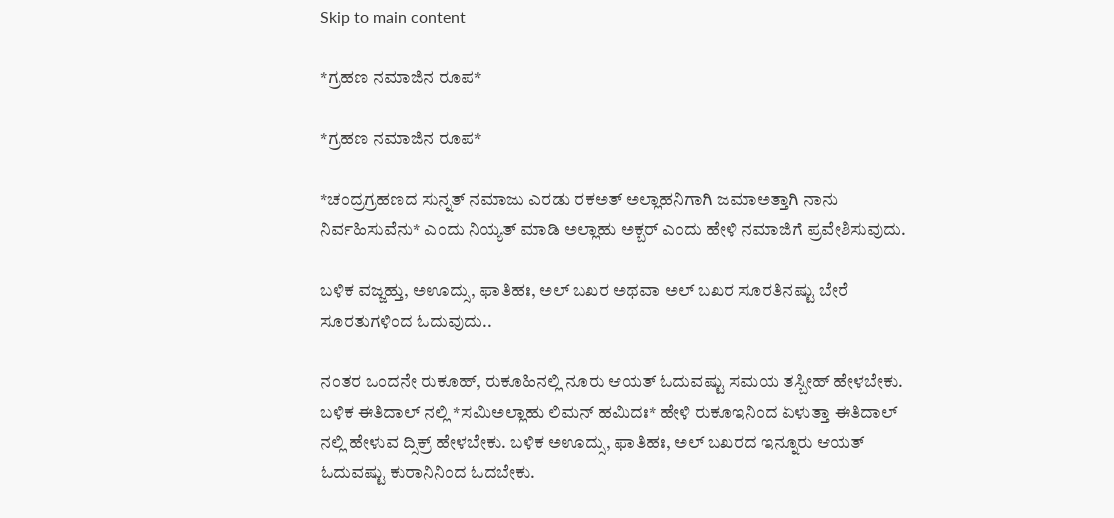Skip to main content

*ಗ್ರಹಣ ನಮಾಜಿನ ರೂಪ*

*ಗ್ರಹಣ ನಮಾಜಿನ ರೂಪ*

*ಚಂದ್ರಗ್ರಹಣದ ಸುನ್ನತ್ ನಮಾಜು ಎರಡು ರಕಅತ್ ಅಲ್ಲಾಹನಿಗಾಗಿ ಜಮಾಅತ್ತಾಗಿ ನಾನು ನಿರ್ವಹಿಸುವೆನು* ಎಂದು ನಿಯ್ಯತ್ ಮಾಡಿ ಅಲ್ಲಾಹು ಅಕ್ಬರ್ ಎಂದು ಹೇಳಿ ನಮಾಜಿಗೆ ಪ್ರವೇಶಿಸುವುದು.

ಬಳಿಕ ವಜ್ಜಹ್ತು, ಅಊದ್ಸು, ಫಾತಿಹಃ, ಅಲ್ ಬಖರ ಅಥವಾ ಅಲ್ ಬಖರ ಸೂರತಿನಷ್ಟು ಬೇರೆ ಸೂರತುಗಳಿಂದ ಓದುವುದು..

ನಂತರ ಒಂದನೇ ರುಕೂಹ್, ರುಕೂಹಿನಲ್ಲಿ ನೂರು ಆಯತ್ ಓದುವಷ್ಟು ಸಮಯ ತಸ್ಬೀಹ್ ಹೇಳಬೇಕು.
ಬಳಿಕ ಈತಿದಾಲ್ ನಲ್ಲಿ *ಸಮಿಅಲ್ಲಾಹು ಲಿಮನ್ ಹಮಿದಃ* ಹೇಳಿ ರುಕೂಇನಿಂದ ಏಳುತ್ತಾ ಈತಿದಾಲ್ ನಲ್ಲಿ ಹೇಳುವ ದ್ಸಿಕ್ರ್ ಹೇಳಬೇಕು. ಬಳಿಕ ಅಊದ್ಸು, ಫಾತಿಹಃ, ಅಲ್ ಬಖರದ ಇನ್ನೂರು ಆಯತ್ ಓದುವಷ್ಟು ಕುರಾನಿನಿಂದ ಓದಬೇಕು.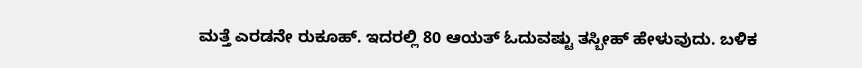ಮತ್ತೆ ಎರಡನೇ ರುಕೂಹ್. ಇದರಲ್ಲಿ 80 ಆಯತ್ ಓದುವಷ್ಟು ತಸ್ಬೀಹ್ ಹೇಳುವುದು. ಬಳಿಕ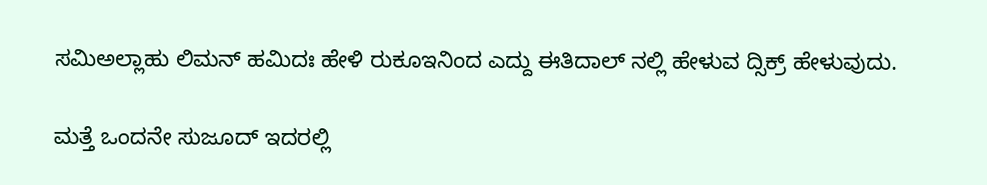ಸಮಿಅಲ್ಲಾಹು ಲಿಮನ್ ಹಮಿದಃ ಹೇಳಿ ರುಕೂಇನಿಂದ ಎದ್ದು ಈತಿದಾಲ್ ನಲ್ಲಿ ಹೇಳುವ ದ್ಸಿಕ್ರ್ ಹೇಳುವುದು.

ಮತ್ತೆ ಒಂದನೇ ಸುಜೂದ್ ಇದರಲ್ಲಿ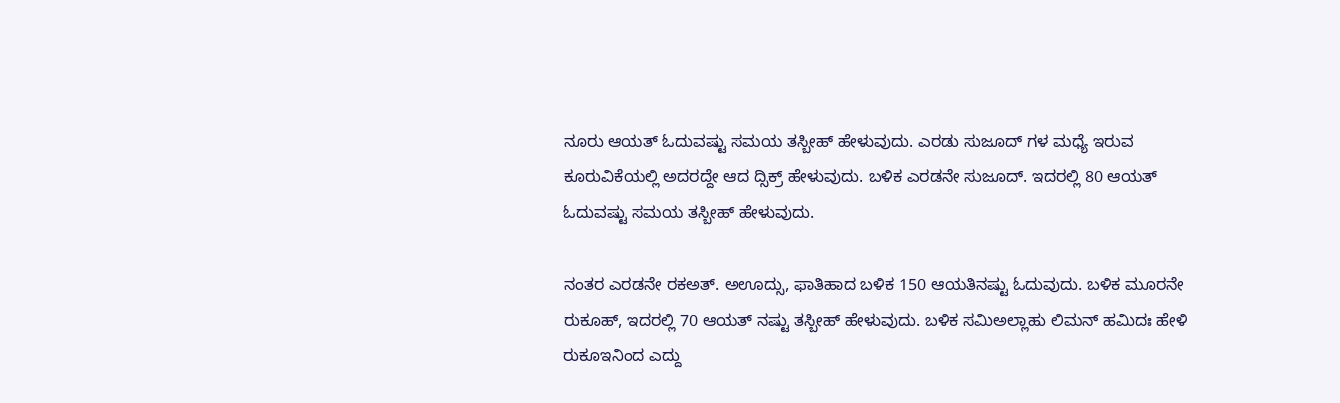ನೂರು ಆಯತ್ ಓದುವಷ್ಟು ಸಮಯ ತಸ್ಬೀಹ್ ಹೇಳುವುದು. ಎರಡು ಸುಜೂದ್ ಗಳ ಮಧ್ಯೆ ಇರುವ ಕೂರುವಿಕೆಯಲ್ಲಿ ಅದರದ್ದೇ ಆದ ದ್ಸಿಕ್ರ್ ಹೇಳುವುದು. ಬಳಿಕ ಎರಡನೇ ಸುಜೂದ್. ಇದರಲ್ಲಿ 80 ಆಯತ್ ಓದುವಷ್ಟು ಸಮಯ ತಸ್ಬೀಹ್ ಹೇಳುವುದು.

ನಂತರ ಎರಡನೇ ರಕಅತ್. ಅಊದ್ಸು, ಫಾತಿಹಾದ ಬಳಿಕ 150 ಆಯತಿನಷ್ಟು ಓದುವುದು. ಬಳಿಕ ಮೂರನೇ ರುಕೂಹ್, ಇದರಲ್ಲಿ 70 ಆಯತ್ ನಷ್ಟು ತಸ್ಬೀಹ್ ಹೇಳುವುದು. ಬಳಿಕ ಸಮಿಅಲ್ಲಾಹು ಲಿಮನ್ ಹಮಿದಃ ಹೇಳಿ ರುಕೂಇನಿಂದ ಎದ್ದು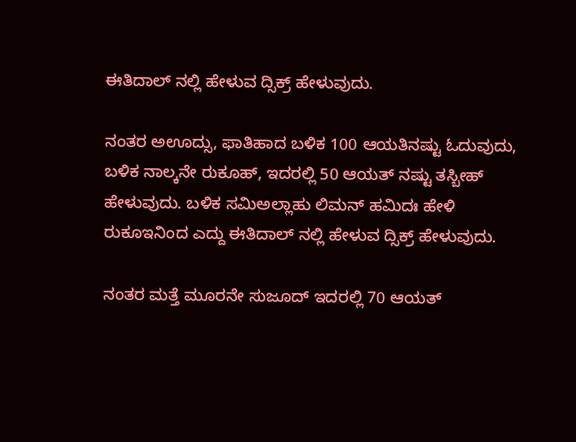ಈತಿದಾಲ್ ನಲ್ಲಿ ಹೇಳುವ ದ್ಸಿಕ್ರ್ ಹೇಳುವುದು.

ನಂತರ ಅಊದ್ಸು, ಫಾತಿಹಾದ ಬಳಿಕ 100 ಆಯತಿನಷ್ಟು ಓದುವುದು, ಬಳಿಕ ನಾಲ್ಕನೇ ರುಕೂಹ್, ಇದರಲ್ಲಿ 50 ಆಯತ್ ನಷ್ಟು ತಸ್ಬೀಹ್ ಹೇಳುವುದು. ಬಳಿಕ ಸಮಿಅಲ್ಲಾಹು ಲಿಮನ್ ಹಮಿದಃ ಹೇಳಿ ರುಕೂಇನಿಂದ ಎದ್ದು ಈತಿದಾಲ್ ನಲ್ಲಿ ಹೇಳುವ ದ್ಸಿಕ್ರ್ ಹೇಳುವುದು.

ನಂತರ ಮತ್ತೆ ಮೂರನೇ ಸುಜೂದ್ ಇದರಲ್ಲಿ 70 ಆಯತ್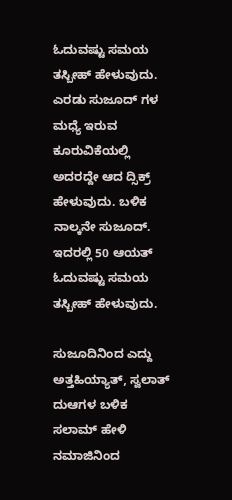ಓದುವಷ್ಟು ಸಮಯ ತಸ್ಬೀಹ್ ಹೇಳುವುದು. ಎರಡು ಸುಜೂದ್ ಗಳ ಮಧ್ಯೆ ಇರುವ ಕೂರುವಿಕೆಯಲ್ಲಿ ಅದರದ್ದೇ ಆದ ದ್ಸಿಕ್ರ್ ಹೇಳುವುದು. ಬಳಿಕ ನಾಲ್ಕನೇ ಸುಜೂದ್. ಇದರಲ್ಲಿ 50 ಆಯತ್ ಓದುವಷ್ಟು ಸಮಯ ತಸ್ಬೀಹ್ ಹೇಳುವುದು.

ಸುಜೂದಿನಿಂದ ಎದ್ದು ಅತ್ತಹಿಯ್ಯಾತ್, ಸ್ವಲಾತ್ ದುಆಗಳ ಬಳಿಕ ಸಲಾಮ್ ಹೇಳಿ ನಮಾಜಿನಿಂದ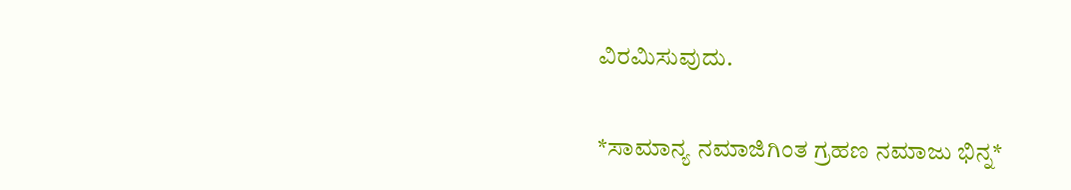ವಿರಮಿಸುವುದು.

*ಸಾಮಾನ್ಯ ನಮಾಜಿಗಿಂತ ಗ್ರಹಣ ನಮಾಜು ಭಿನ್ನ*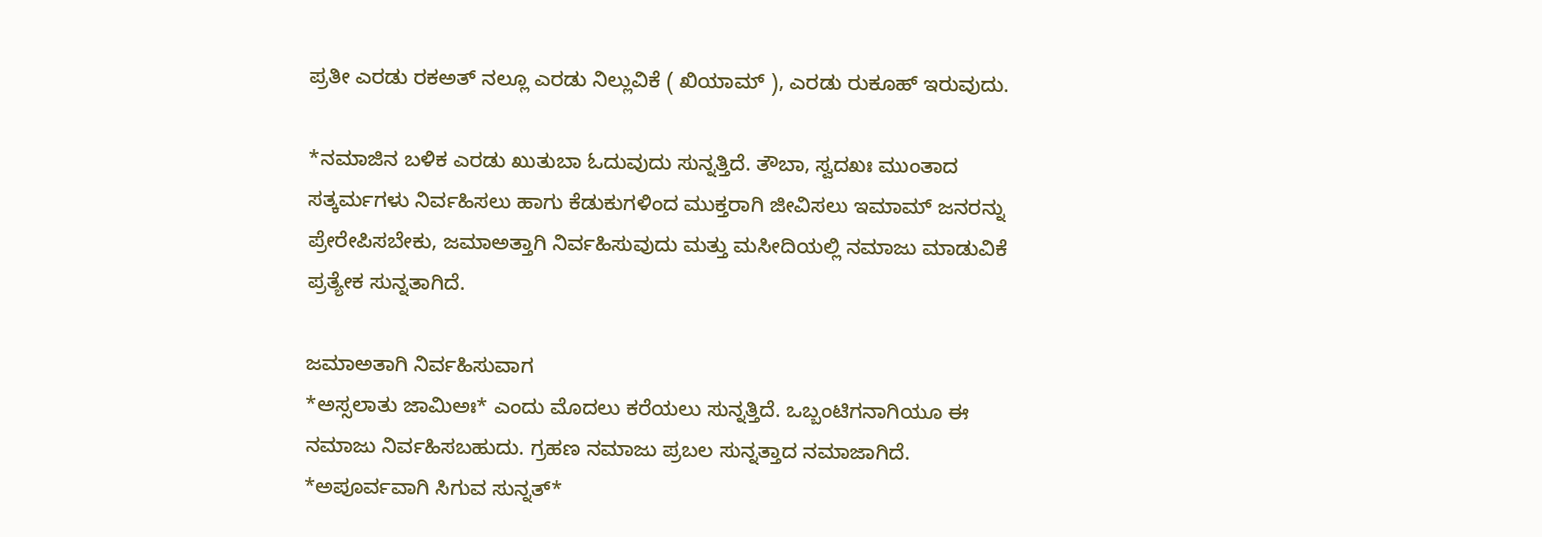ಪ್ರತೀ ಎರಡು ರಕಅತ್ ನಲ್ಲೂ ಎರಡು ನಿಲ್ಲುವಿಕೆ ( ಖಿಯಾಮ್ ), ಎರಡು ರುಕೂಹ್ ಇರುವುದು.

*ನಮಾಜಿನ ಬಳಿಕ ಎರಡು ಖುತುಬಾ ಓದುವುದು ಸುನ್ನತ್ತಿದೆ. ತೌಬಾ, ಸ್ವದಖಃ ಮುಂತಾದ ಸತ್ಕರ್ಮಗಳು ನಿರ್ವಹಿಸಲು ಹಾಗು ಕೆಡುಕುಗಳಿಂದ ಮುಕ್ತರಾಗಿ ಜೀವಿಸಲು ಇಮಾಮ್ ಜನರನ್ನು ಪ್ರೇರೇಪಿಸಬೇಕು, ಜಮಾಅತ್ತಾಗಿ ನಿರ್ವಹಿಸುವುದು ಮತ್ತು ಮಸೀದಿಯಲ್ಲಿ ನಮಾಜು ಮಾಡುವಿಕೆ ಪ್ರತ್ಯೇಕ ಸುನ್ನತಾಗಿದೆ.

ಜಮಾಅತಾಗಿ ನಿರ್ವಹಿಸುವಾಗ
*ಅಸ್ಸಲಾತು ಜಾಮಿಅಃ* ಎಂದು ಮೊದಲು ಕರೆಯಲು ಸುನ್ನತ್ತಿದೆ. ಒಬ್ಬಂಟಿಗನಾಗಿಯೂ ಈ ನಮಾಜು ನಿರ್ವಹಿಸಬಹುದು. ಗ್ರಹಣ ನಮಾಜು ಪ್ರಬಲ ಸುನ್ನತ್ತಾದ ನಮಾಜಾಗಿದೆ. *ಅಪೂರ್ವವಾಗಿ ಸಿಗುವ ಸುನ್ನತ್*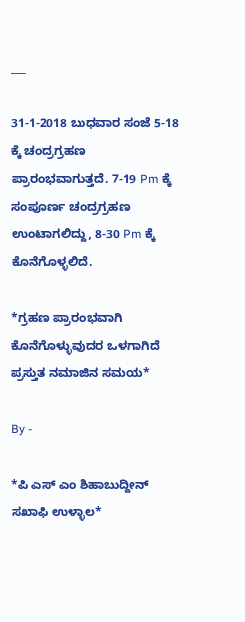___

31-1-2018 ಬುಧವಾರ ಸಂಜೆ 5-18 ಕ್ಕೆ ಚಂದ್ರಗ್ರಹಣ ಪ್ರಾರಂಭವಾಗುತ್ತದೆ. 7-19 Pm ಕ್ಕೆ ಸಂಪೂರ್ಣ ಚಂದ್ರಗ್ರಹಣ ಉಂಟಾಗಲಿದ್ದು, 8-30 Pm ಕ್ಕೆ ಕೊನೆಗೊಳ್ಳಲಿದೆ.

*ಗ್ರಹಣ ಪ್ರಾರಂಭವಾಗಿ ಕೊನೆಗೊಳ್ಳುವುದರ ಒಳಗಾಗಿದೆ ಪ್ರಸ್ತುತ ನಮಾಜಿನ ಸಮಯ*

By -

*ಪಿ ಎಸ್ ಎಂ ಶಿಹಾಬುದ್ದೀನ್ ಸಖಾಫಿ ಉಳ್ಳಾಲ*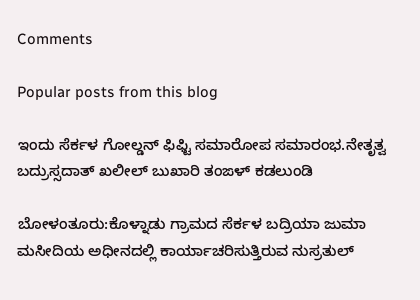Comments

Popular posts from this blog

ಇಂದು ಸೆರ್ಕಳ ಗೋಲ್ಡನ್ ಫಿಫ್ಟಿ ಸಮಾರೋಪ ಸಮಾರಂಭ.ನೇತೃತ್ವ ಬದ್ರುಸ್ಸದಾತ್ ಖಲೀಲ್ ಬುಖಾರಿ ತಂಙಳ್ ಕಡಲುಂಡಿ

ಬೋಳಂತೂರು:ಕೊಳ್ನಾಡು ಗ್ರಾಮದ ಸೆರ್ಕಳ ಬದ್ರಿಯಾ ಜುಮಾ ಮಸೀದಿಯ ಅಧೀನದಲ್ಲಿ ಕಾರ್ಯಾಚರಿಸುತ್ತಿರುವ ನುಸ್ರತುಲ್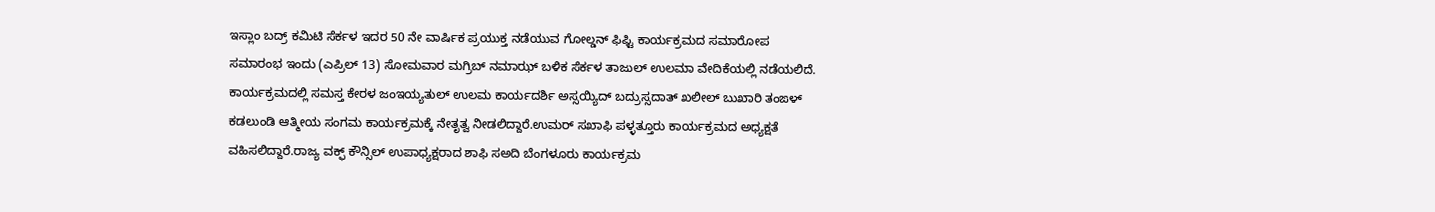ಇಸ್ಲಾಂ ಬದ್ರ್ ಕಮಿಟಿ ಸೆರ್ಕಳ ಇದರ 50 ನೇ ವಾರ್ಷಿಕ ಪ್ರಯುಕ್ತ ನಡೆಯುವ ಗೋಲ್ಡನ್ ಫಿಫ್ಟಿ ಕಾರ್ಯಕ್ರಮದ ಸಮಾರೋಪ ಸಮಾರಂಭ ಇಂದು (ಎಪ್ರಿಲ್ 13) ಸೋಮವಾರ ಮಗ್ರಿಬ್ ನಮಾಝ್ ಬಳಿಕ ಸೆರ್ಕಳ ತಾಜುಲ್ ಉಲಮಾ ವೇದಿಕೆಯಲ್ಲಿ ನಡೆಯಲಿದೆ. ಕಾರ್ಯಕ್ರಮದಲ್ಲಿ ಸಮಸ್ತ ಕೇರಳ ಜಂಇಯ್ಯತುಲ್ ಉಲಮ ಕಾರ್ಯದರ್ಶಿ ಅಸ್ಸಯ್ಯಿದ್ ಬದ್ರುಸ್ಸದಾತ್ ಖಲೀಲ್ ಬುಖಾರಿ ತಂಙಳ್ ಕಡಲುಂಡಿ ಆತ್ಮೀಯ ಸಂಗಮ ಕಾರ್ಯಕ್ರಮಕ್ಕೆ ನೇತೃತ್ವ ನೀಡಲಿದ್ದಾರೆ.ಉಮರ್ ಸಖಾಫಿ ಪಳ್ಳತ್ತೂರು ಕಾರ್ಯಕ್ರಮದ ಅಧ್ಯಕ್ಷತೆ ವಹಿಸಲಿದ್ದಾರೆ.ರಾಜ್ಯ ವಕ್ಫ್ ಕೌನ್ಸಿಲ್ ಉಪಾಧ್ಯಕ್ಷರಾದ ಶಾಫಿ ಸಅದಿ ಬೆಂಗಳೂರು ಕಾರ್ಯಕ್ರಮ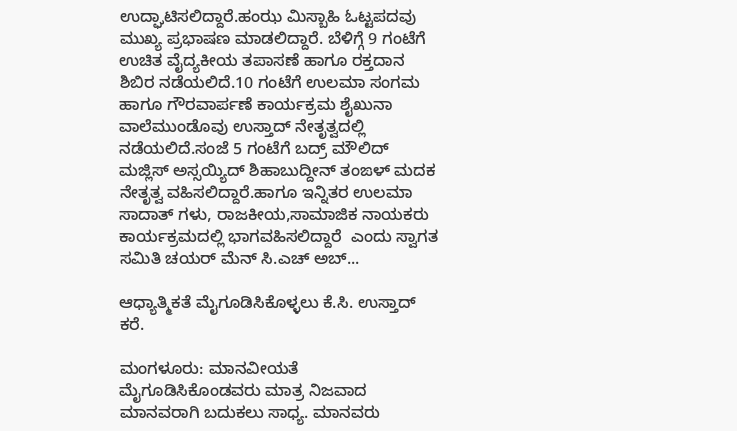ಉದ್ಘಾಟಿಸಲಿದ್ದಾರೆ.ಹಂಝ ಮಿಸ್ಬಾಹಿ ಓಟ್ಟಪದವು ಮುಖ್ಯ ಪ್ರಭಾಷಣ ಮಾಡಲಿದ್ದಾರೆ. ಬೆಳಿಗ್ಗೆ 9 ಗಂಟೆಗೆ ಉಚಿತ ವೈದ್ಯಕೀಯ ತಪಾಸಣೆ ಹಾಗೂ ರಕ್ತದಾನ ಶಿಬಿರ ನಡೆಯಲಿದೆ.10 ಗಂಟೆಗೆ ಉಲಮಾ ಸಂಗಮ ಹಾಗೂ ಗೌರವಾರ್ಪಣೆ ಕಾರ್ಯಕ್ರಮ ಶೈಖುನಾ ವಾಲೆಮುಂಡೊವು ಉಸ್ತಾದ್ ನೇತೃತ್ವದಲ್ಲಿ ನಡೆಯಲಿದೆ.ಸಂಜೆ 5 ಗಂಟೆಗೆ ಬದ್ರ್ ಮೌಲಿದ್ ಮಜ್ಲಿಸ್ ಅಸ್ಸಯ್ಯಿದ್ ಶಿಹಾಬುದ್ದೀನ್ ತಂಙಳ್ ಮದಕ ನೇತೃತ್ವ ವಹಿಸಲಿದ್ದಾರೆ.ಹಾಗೂ ಇನ್ನಿತರ ಉಲಮಾ ಸಾದಾತ್ ಗಳು, ರಾಜಕೀಯ,ಸಾಮಾಜಿಕ ನಾಯಕರು ಕಾರ್ಯಕ್ರಮದಲ್ಲಿ ಭಾಗವಹಿಸಲಿದ್ದಾರೆ  ಎಂದು ಸ್ವಾಗತ ಸಮಿತಿ ಚಯರ್ ಮೆನ್ ಸಿ.ಎಚ್ ಅಬ್...

ಆಧ್ಯಾತ್ಮಿಕತೆ ಮೈಗೂಡಿಸಿಕೊಳ್ಳಲು ಕೆ.ಸಿ. ಉಸ್ತಾದ್ ಕರೆ.

ಮಂಗಳೂರು: ಮಾನವೀಯತೆ ಮೈಗೂಡಿಸಿಕೊಂಡವರು ಮಾತ್ರ ನಿಜವಾದ ಮಾನವರಾಗಿ ಬದುಕಲು ಸಾಧ್ಯ. ಮಾನವರು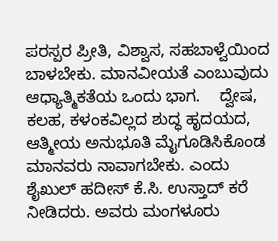ಪರಸ್ಪರ ಪ್ರೀತಿ, ವಿಶ್ವಾಸ, ಸಹಬಾಳ್ವೆಯಿಂದ ಬಾಳಬೇಕು. ಮಾನವೀಯತೆ ಎಂಬುವುದು ಆಧ್ಯಾತ್ಮಿಕತೆಯ ಒಂದು ಭಾಗ.    ದ್ವೇಷ, ಕಲಹ, ಕಳಂಕವಿಲ್ಲದ ಶುದ್ಧ ಹೃದಯದ, ಆತ್ಮೀಯ ಅನುಭೂತಿ ಮೈಗೂಡಿಸಿಕೊಂಡ ಮಾನವರು ನಾವಾಗಬೇಕು. ಎಂದು ಶೈಖುಲ್ ಹದೀಸ್ ಕೆ.ಸಿ. ಉಸ್ತಾದ್ ಕರೆ ನೀಡಿದರು. ಅವರು ಮಂಗಳೂರು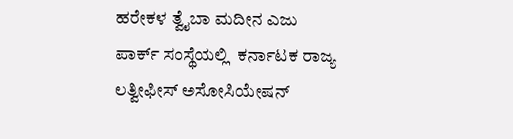ಹರೇಕಳ ತ್ವೈಬಾ ಮದೀನ ಎಜು ಪಾರ್ಕ್ ಸಂಸ್ಥೆಯಲ್ಲಿ  ಕರ್ನಾಟಕ ರಾಜ್ಯ ಲತ್ವೀಫೀಸ್ ಅಸೋಸಿಯೇಷನ್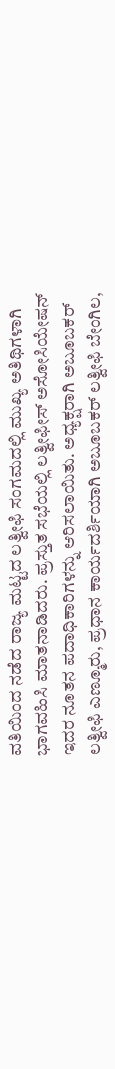ವತಿಯಿಂದ ನಡೆದ ರಾಜ್ಯ ಮಟ್ಟದ ಲತ್ವೀಫಿ ಸಂಗಮದಲ್ಲಿ ಮುಖ್ಯ ಅತಿಥಿಗಳಾಗಿ ಭಾಗವಹಿಸಿ ಮಾತನಾಡಿದರು. ಪ್ರಸ್ತುತ ಸಭೆಯಲ್ಲಿ ಲತ್ವೀಫೀಸ್ ಅಸೋಸಿಯೇಷನ್ ಇದರ ನೂತನ ಪದಾಧಿಕಾರಿಗಳನ್ನು ಆರಿಸಲಾಯಿತು. ಅಧ್ಯಕ್ಷರಾಗಿ ಅಬೂಬಕರ್ ಲತ್ವೀಫಿ ಎಣ್ಮೂರು, ಪ್ರಧಾನ ಕಾರ್ಯದರ್ಶಿಯಾಗಿ ಅಬೂಬಕರ್ ಲತ್ವೀಫಿ ಬೇಂಗಿಲ,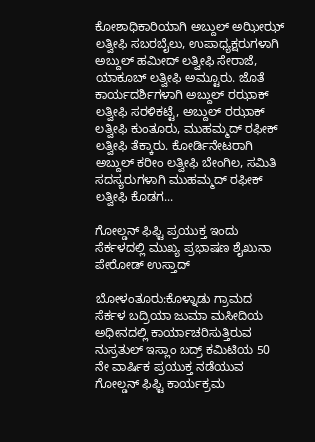ಕೋಶಾಧಿಕಾರಿಯಾಗಿ ಅಬ್ದುಲ್ ಅಝೀಝ್ ಲತ್ವೀಫಿ ಸಬರಬೈಲು, ಉಪಾಧ್ಯಕ್ಷರುಗಳಾಗಿ ಅಬ್ದುಲ್ ಹಮೀದ್ ಲತ್ವೀಫಿ ಸೇರಾಜೆ, ಯಾಕೂಬ್ ಲತ್ವೀಫಿ ಅಮ್ಟೂರು. ಜೊತೆ ಕಾರ್ಯದರ್ಶಿಗಳಾಗಿ ಅಬ್ದುಲ್ ರಝಾಕ್ ಲತ್ವೀಫಿ ಸರಳಿಕಟ್ಟೆ, ಅಬ್ದುಲ್ ರಝಾಕ್ ಲತ್ವೀಫಿ ಕುಂತೂರು, ಮುಹಮ್ಮದ್ ರಫೀಕ್ ಲತ್ವೀಫಿ ತೆಕ್ಕಾರು. ಕೋರ್ಡಿನೇಟರಾಗಿ ಅಬ್ದುಲ್ ಕರೀಂ ಲತ್ವೀಫಿ ಬೇಂಗಿಲ, ಸಮಿತಿ ಸದಸ್ಯರುಗಳಾಗಿ ಮುಹಮ್ಮದ್ ರಫೀಕ್ ಲತ್ವೀಫಿ ಕೊಡಗ...

ಗೋಲ್ಡನ್ ಫಿಫ್ಟಿ ಪ್ರಯುಕ್ತ ಇಂದು ಸೆರ್ಕಳದಲ್ಲಿ ಮುಖ್ಯ ಪ್ರಭಾಷಣ ಶೈಖುನಾ ಪೇರೋಡ್ ಉಸ್ತಾದ್

ಬೋಳಂತೂರು:ಕೊಳ್ನಾಡು ಗ್ರಾಮದ ಸೆರ್ಕಳ ಬದ್ರಿಯಾ ಜುಮಾ ಮಸೀದಿಯ ಅಧೀನದಲ್ಲಿ ಕಾರ್ಯಾಚರಿಸುತ್ತಿರುವ ನುಸ್ರತುಲ್ ಇಸ್ಲಾಂ ಬದ್ರ್ ಕಮಿಟಿಯ 50 ನೇ ವಾರ್ಷಿಕ ಪ್ರಯುಕ್ತ ನಡೆಯುವ ಗೋಲ್ಡನ್ ಫಿಫ್ಟಿ ಕಾರ್ಯಕ್ರಮ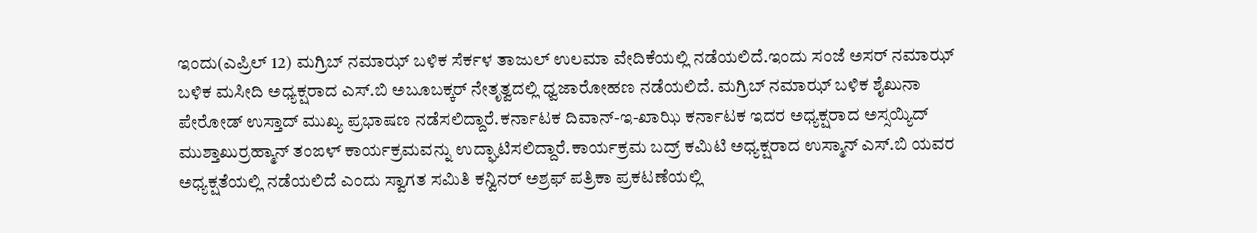ಇಂದು(ಎಪ್ರಿಲ್ 12) ಮಗ್ರಿಬ್ ನಮಾಝ್ ಬಳಿಕ ಸೆರ್ಕಳ ತಾಜುಲ್ ಉಲಮಾ ವೇದಿಕೆಯಲ್ಲಿ ನಡೆಯಲಿದೆ.ಇಂದು ಸಂಜೆ ಅಸರ್ ನಮಾಝ್ ಬಳಿಕ ಮಸೀದಿ ಅಧ್ಯಕ್ಷರಾದ ಎಸ್.ಬಿ ಅಬೂಬಕ್ಕರ್ ನೇತೃತ್ವದಲ್ಲಿ ಧ್ವಜಾರೋಹಣ ನಡೆಯಲಿದೆ. ಮಗ್ರಿಬ್ ನಮಾಝ್ ಬಳಿಕ ಶೈಖುನಾ ಪೇರೋಡ್ ಉಸ್ತಾದ್ ಮುಖ್ಯ ಪ್ರಭಾಷಣ ನಡೆಸಲಿದ್ದಾರೆ.ಕರ್ನಾಟಕ ದಿವಾನ್-ಇ-ಖಾಝಿ ಕರ್ನಾಟಕ ಇದರ ಅಧ್ಯಕ್ಷರಾದ ಅಸ್ಸಯ್ಯಿದ್ ಮುಶ್ತಾಖುರ್ರಹ್ಮಾನ್ ತಂಙಳ್ ಕಾರ್ಯಕ್ರಮವನ್ನು ಉದ್ಘಾಟಿಸಲಿದ್ದಾರೆ.ಕಾರ್ಯಕ್ರಮ ಬದ್ರ್ ಕಮಿಟಿ ಅಧ್ಯಕ್ಷರಾದ ಉಸ್ಮಾನ್ ಎಸ್.ಬಿ ಯವರ ಅಧ್ಯಕ್ಷತೆಯಲ್ಲಿ ನಡೆಯಲಿದೆ ಎಂದು ಸ್ವಾಗತ ಸಮಿತಿ ಕನ್ವಿನರ್ ಅಶ್ರಫ್ ಪತ್ರಿಕಾ ಪ್ರಕಟಣೆಯಲ್ಲಿ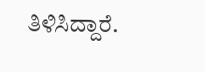ತಿಳಿಸಿದ್ದಾರೆ.